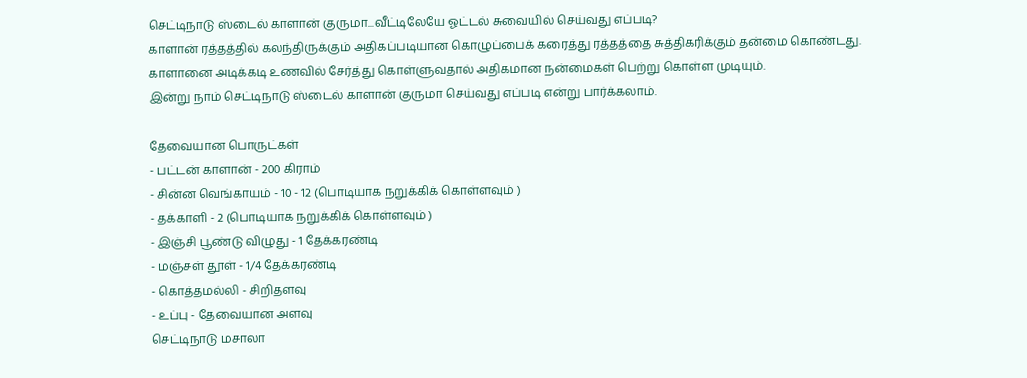செட்டிநாடு ஸ்டைல் காளான் குருமா...வீட்டிலேயே ஓட்டல் சுவையில் செய்வது எப்படி?
காளான் ரத்தத்தில் கலந்திருக்கும் அதிகப்படியான கொழுப்பைக் கரைத்து ரத்தத்தை சுத்திகரிக்கும் தன்மை கொண்டது.
காளானை அடிக்கடி உணவில் சேர்த்து கொள்ளுவதால் அதிகமான நன்மைகள் பெற்று கொள்ள முடியும்.
இன்று நாம் செட்டிநாடு ஸ்டைல் காளான் குருமா செய்வது எப்படி என்று பார்க்கலாம்.

தேவையான பொருட்கள்
- பட்டன் காளான் - 200 கிராம்
- சின்ன வெங்காயம் - 10 - 12 (பொடியாக நறுக்கிக் கொள்ளவும் )
- தக்காளி - 2 (பொடியாக நறுக்கிக் கொள்ளவும் )
- இஞ்சி பூண்டு விழுது - 1 தேக்கரண்டி
- மஞ்சள் தூள் - 1/4 தேக்கரண்டி
- கொத்தமல்லி - சிறிதளவு
- உப்பு - தேவையான அளவு
செட்டிநாடு மசாலா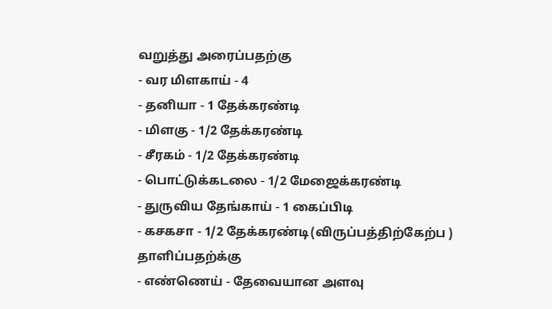வறுத்து அரைப்பதற்கு
- வர மிளகாய் - 4
- தனியா - 1 தேக்கரண்டி
- மிளகு - 1/2 தேக்கரண்டி
- சீரகம் - 1/2 தேக்கரண்டி
- பொட்டுக்கடலை - 1/2 மேஜைக்கரண்டி
- துருவிய தேங்காய் - 1 கைப்பிடி
- கசகசா - 1/2 தேக்கரண்டி(விருப்பத்திற்கேற்ப )
தாளிப்பதற்க்கு
- எண்ணெய் - தேவையான அளவு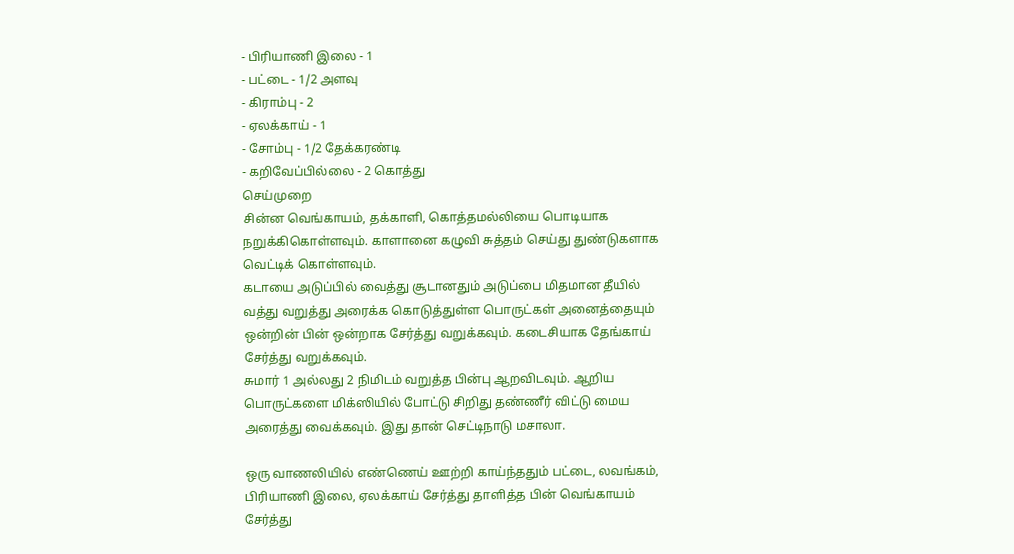- பிரியாணி இலை - 1
- பட்டை - 1/2 அளவு
- கிராம்பு - 2
- ஏலக்காய் - 1
- சோம்பு - 1/2 தேக்கரண்டி
- கறிவேப்பில்லை - 2 கொத்து
செய்முறை
சின்ன வெங்காயம், தக்காளி, கொத்தமல்லியை பொடியாக நறுக்கிகொள்ளவும். காளானை கழுவி சுத்தம் செய்து துண்டுகளாக வெட்டிக் கொள்ளவும்.
கடாயை அடுப்பில் வைத்து சூடானதும் அடுப்பை மிதமான தீயில் வத்து வறுத்து அரைக்க கொடுத்துள்ள பொருட்கள் அனைத்தையும் ஒன்றின் பின் ஒன்றாக சேர்த்து வறுக்கவும். கடைசியாக தேங்காய் சேர்த்து வறுக்கவும்.
சுமார் 1 அல்லது 2 நிமிடம் வறுத்த பின்பு ஆறவிடவும். ஆறிய பொருட்களை மிக்ஸியில் போட்டு சிறிது தண்ணீர் விட்டு மைய அரைத்து வைக்கவும். இது தான் செட்டிநாடு மசாலா.

ஒரு வாணலியில் எண்ணெய் ஊற்றி காய்ந்ததும் பட்டை, லவங்கம், பிரியாணி இலை, ஏலக்காய் சேர்த்து தாளித்த பின் வெங்காயம் சேர்த்து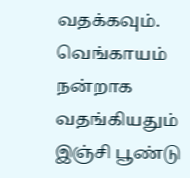வதக்கவும்.
வெங்காயம் நன்றாக வதங்கியதும் இஞ்சி பூண்டு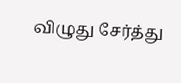விழுது சேர்த்து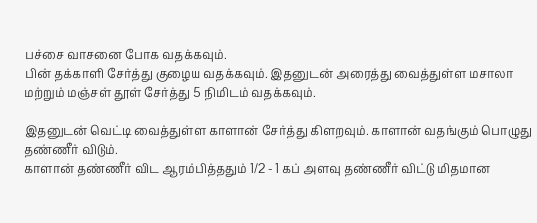பச்சை வாசனை போக வதக்கவும்.
பின் தக்காளி சேர்த்து குழைய வதக்கவும். இதனுடன் அரைத்து வைத்துள்ள மசாலா மற்றும் மஞ்சள் தூள் சேர்த்து 5 நிமிடம் வதக்கவும்.

இதனுடன் வெட்டி வைத்துள்ள காளான் சேர்த்து கிளறவும். காளான் வதங்கும் பொழுது தண்ணீர் விடும்.
காளான் தண்ணீர் விட ஆரம்பித்ததும் 1/2 - 1 கப் அளவு தண்ணீர் விட்டு மிதமான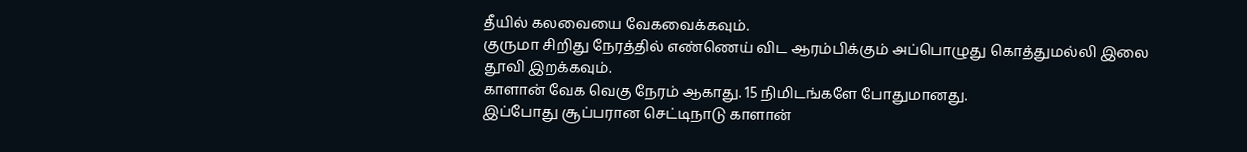தீயில் கலவையை வேகவைக்கவும்.
குருமா சிறிது நேரத்தில் எண்ணெய் விட ஆரம்பிக்கும் அப்பொழுது கொத்துமல்லி இலை தூவி இறக்கவும்.
காளான் வேக வெகு நேரம் ஆகாது. 15 நிமிடங்களே போதுமானது.
இப்போது சூப்பரான செட்டிநாடு காளான்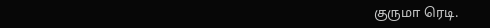குருமா ரெடி.